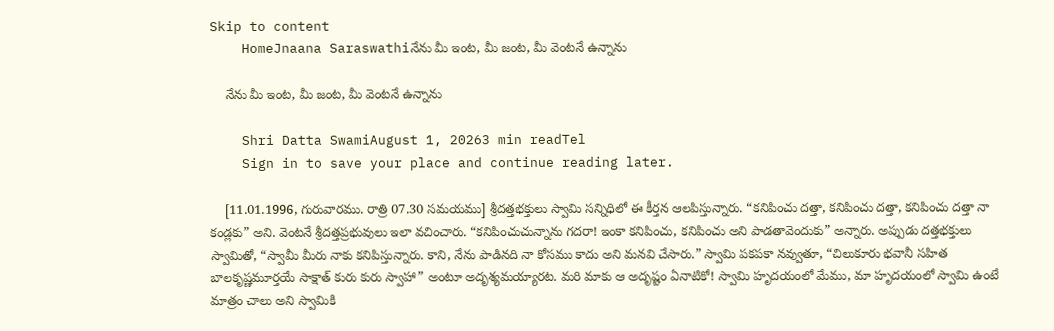Skip to content
    HomeJnaana Saraswathiనేను మీ ఇంట, మీ జంట, మీ వెంటనే ఉన్నాను

    నేను మీ ఇంట, మీ జంట, మీ వెంటనే ఉన్నాను

    Shri Datta SwamiAugust 1, 20263 min readTel
    Sign in to save your place and continue reading later.

    [11.01.1996, గురువారము. రాత్రి 07.30 సమయము] శ్రీదత్తభక్తులు స్వామి సన్నిధిలో ఈ కీర్తన ఆలపిస్తున్నారు. “కనిపించు దత్తా, కనిపించు దత్తా, కనిపించు దత్తా నా కండ్లకు” అని. వెంటనే శ్రీదత్తప్రభువులు ఇలా వచించారు. “కనిపించుచున్నాను గదరా! ఇంకా కనిపించు, కనిపించు అని పాడతావెందుకు” అన్నారు. అప్పుడు దత్తభక్తులు స్వామితో, “స్వామీ మీరు నాకు కనిపిస్తున్నారు. కాని, నేను పాడినది నా కోసము కాదు అని మనవి చేసారు.” స్వామి పకపకా నవ్వుతూ, “చిలుకూరు భవానీ సహిత బాలకృష్ణమూర్తయే సాక్షాత్‌ కురు కురు స్వాహా” అంటూ అదృశ్యమయ్యారట. మరి మాకు ఆ అదృష్టం ఏనాటికో! స్వామి హృదయంలో మేము, మా హృదయంలో స్వామి ఉంటే మాత్రం చాలు అని స్వామికి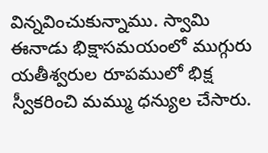విన్నవించుకున్నాము. స్వామి ఈనాడు భిక్షాసమయంలో ముగ్గురు యతీశ్వరుల రూపములో భిక్ష స్వీకరించి మమ్ము ధన్యుల చేసారు.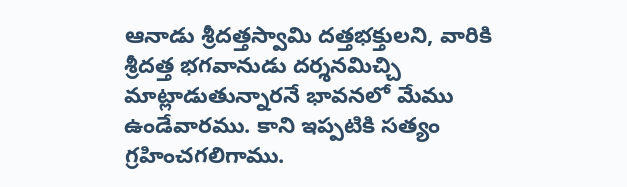ఆనాడు శ్రీదత్తస్వామి దత్తభక్తులని, వారికి శ్రీదత్త భగవానుడు దర్శనమిచ్చి మాట్లాడుతున్నారనే భావనలో మేము ఉండేవారము. కాని ఇప్పటికి సత్యం గ్రహించగలిగాము.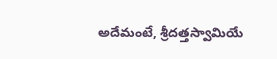అదేమంటే, శ్రీదత్తస్వామియే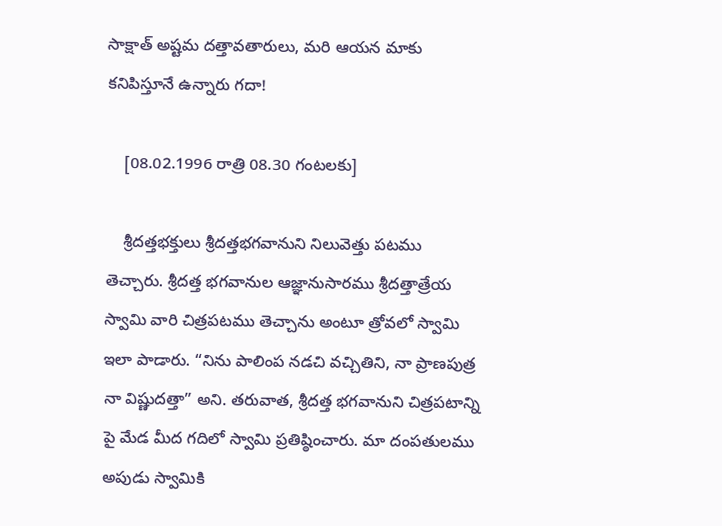సాక్షాత్‌ అష్టమ దత్తావతారులు, మరి ఆయన మాకు కనిపిస్తూనే ఉన్నారు గదా!

    [08.02.1996 రాత్రి 08.30 గంటలకు]

    శ్రీదత్తభక్తులు శ్రీదత్తభగవానుని నిలువెత్తు పటము తెచ్చారు. శ్రీదత్త భగవానుల ఆజ్ఞానుసారము శ్రీదత్తాత్రేయ స్వామి వారి చిత్రపటము తెచ్చాను అంటూ త్రోవలో స్వామి ఇలా పాడారు. “నిను పాలింప నడచి వచ్చితిని, నా ప్రాణపుత్ర నా విష్ణుదత్తా” అని. తరువాత, శ్రీదత్త భగవానుని చిత్రపటాన్ని పై మేడ మీద గదిలో స్వామి ప్రతిష్ఠించారు. మా దంపతులము అపుడు స్వామికి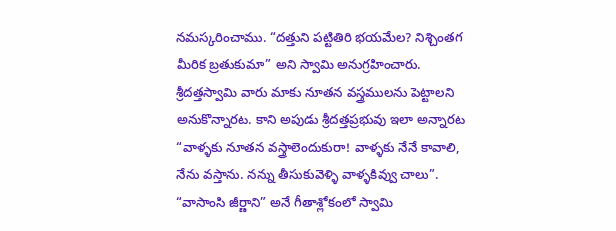నమస్కరించాము. “దత్తుని పట్టితిరి భయమేల? నిశ్చింతగ మీరిక బ్రతుకుమా” అని స్వామి అనుగ్రహించారు. శ్రీదత్తస్వామి వారు మాకు నూతన వస్త్రములను పెట్టాలని అనుకొన్నారట. కాని అపుడు శ్రీదత్తప్రభువు ఇలా అన్నారట “వాళ్ళకు నూతన వస్త్రాలెందుకురా! వాళ్ళకు నేనే కావాలి, నేను వస్తాను. నన్ను తీసుకువెళ్ళి వాళ్ళకివ్వు చాలు”. “వాసాంసి జీర్ణాని” అనే గీతాశ్లోకంలో స్వామి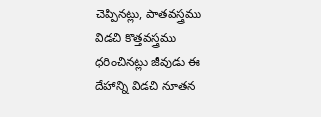చెప్పినట్లు, పాతవస్త్రము విడచి కొత్తవస్త్రము ధరించినట్లు జీవుడు ఈ దేహాన్ని విడచి నూతన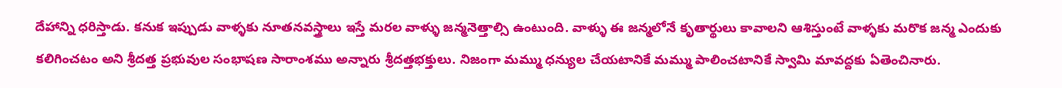దేహాన్ని ధరిస్తాడు. కనుక ఇప్పుడు వాళ్ళకు నూతనవస్త్రాలు ఇస్తే మరల వాళ్ళు జన్మనెత్తాల్సి ఉంటుంది. వాళ్ళు ఈ జన్మలోనే కృతార్థులు కావాలని ఆశిస్తుంటే వాళ్ళకు మరొక జన్మ ఎందుకు కలిగించటం అని శ్రీదత్త ప్రభువుల సంభాషణ సారాంశము అన్నారు శ్రీదత్తభక్తులు. నిజంగా మమ్ము ధన్యుల చేయటానికే మమ్ము పాలించటానికే స్వామి మావద్దకు ఏతెంచినారు.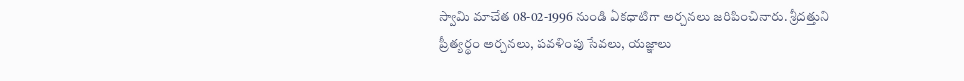స్వామి మాచేత 08-02-1996 నుండి ఏకధాటిగా అర్చనలు జరిపించినారు. శ్రీదత్తుని ప్రీత్యర్థం అర్చనలు, పవళింపు సేవలు, యజ్ఞాలు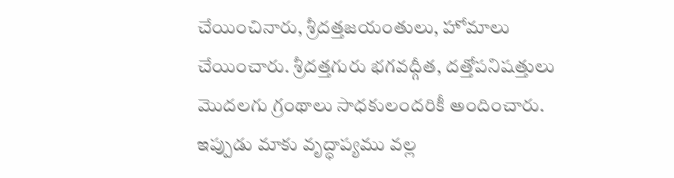చేయించినారు, శ్రీదత్తజయంతులు, హోమాలు చేయించారు. శ్రీదత్తగురు భగవద్గీత, దత్తోపనిషత్తులు మొదలగు గ్రంథాలు సాధకులందరికీ అందించారు. ఇప్పుడు మాకు వృద్ధాప్యము వల్ల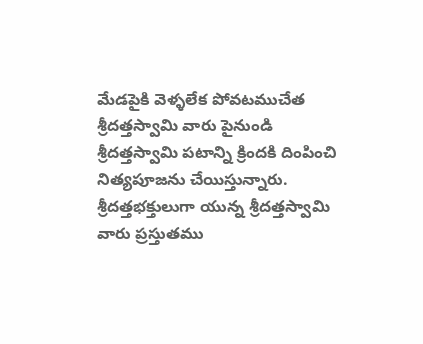మేడపైకి వెళ్ళలేక పోవటముచేత శ్రీదత్తస్వామి వారు పైనుండి శ్రీదత్తస్వామి పటాన్ని క్రిందకి దింపించి నిత్యపూజను చేయిస్తున్నారు. శ్రీదత్తభక్తులుగా యున్న శ్రీదత్తస్వామి వారు ప్రస్తుతము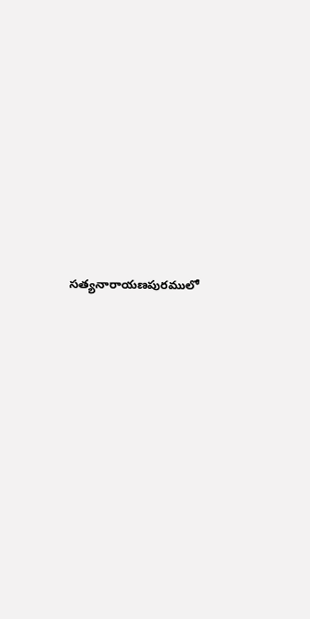సత్యనారాయణపురములో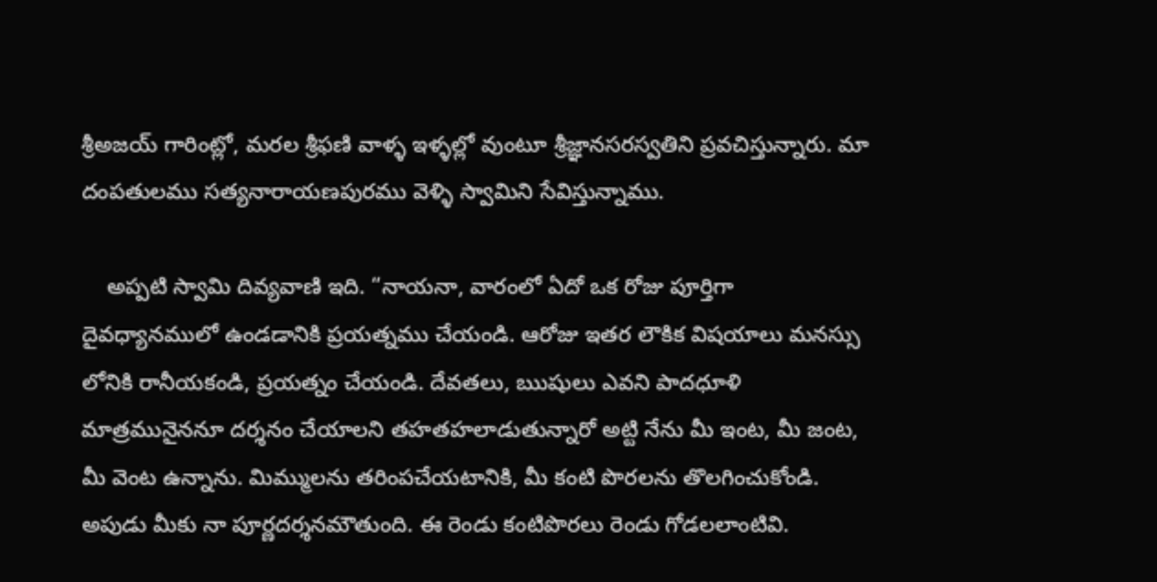శ్రీఅజయ్‌ గారింట్లో, మరల శ్రీఫణి వాళ్ళ ఇళ్ళల్లో వుంటూ శ్రీజ్ఞానసరస్వతిని ప్రవచిస్తున్నారు. మా దంపతులము సత్యనారాయణపురము వెళ్ళి స్వామిని సేవిస్తున్నాము.

    అప్పటి స్వామి దివ్యవాణి ఇది. “నాయనా, వారంలో ఏదో ఒక రోజు పూర్తిగా దైవధ్యానములో ఉండడానికి ప్రయత్నము చేయండి. ఆరోజు ఇతర లౌకిక విషయాలు మనస్సు లోనికి రానీయకండి, ప్రయత్నం చేయండి. దేవతలు, ఋషులు ఎవని పాదధూళి మాత్రమునైననూ దర్శనం చేయాలని తహతహలాడుతున్నారో అట్టి నేను మీ ఇంట, మీ జంట, మీ వెంట ఉన్నాను. మిమ్ములను తరింపచేయటానికి, మీ కంటి పొరలను తొలగించుకోండి. అపుడు మీకు నా పూర్ణదర్శనమౌతుంది. ఈ రెండు కంటిపొరలు రెండు గోడలలాంటివి.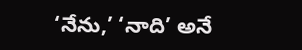‘నేను,’ ‘నాది’ అనే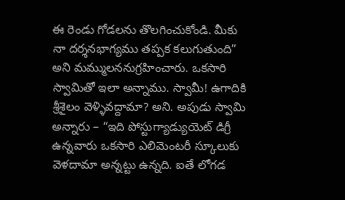ఈ రెండు గోడలను తొలగించుకోండి. మీకు నా దర్శనభాగ్యము తప్పక కలుగుతుంది” అని మమ్ములననుగ్రహించారు. ఒకసారి స్వామితో ఇలా అన్నాము. స్వామీ! ఉగాదికి శ్రీశైలం వెళ్ళివద్దామా? అని. అపుడు స్వామి అన్నారు – “ఇది పోస్టుగ్యాడ్యుయెట్‌ డిగ్రీ ఉన్నవారు ఒకసారి ఎలిమెంటరీ స్కూలుకు వెళదామా అన్నట్టు ఉన్నది. ఐతే లోగడ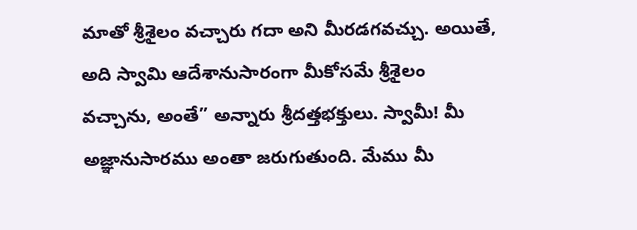మాతో శ్రీశైలం వచ్చారు గదా అని మీరడగవచ్చు. అయితే, అది స్వామి ఆదేశానుసారంగా మీకోసమే శ్రీశైలం వచ్చాను, అంతే” అన్నారు శ్రీదత్తభక్తులు. స్వామీ! మీ అజ్ఞానుసారము అంతా జరుగుతుంది. మేము మీ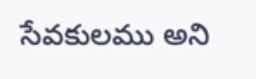సేవకులము అని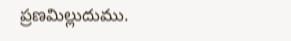ప్రణమిల్లుదుము.